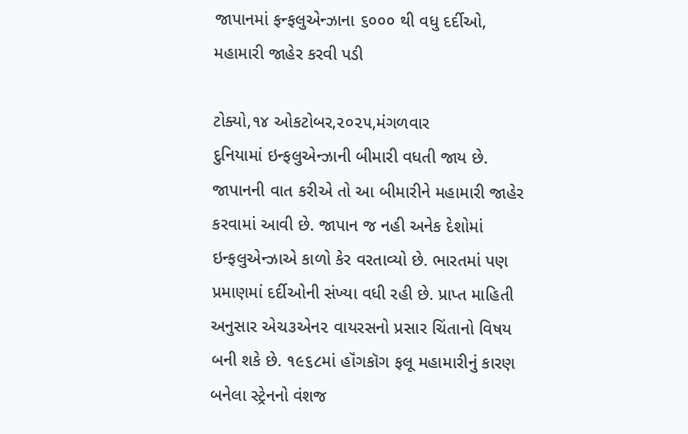જાપાનમાં ફન્ફલુએન્ઝાના ૬૦૦૦ થી વધુ દર્દીઓ, મહામારી જાહેર કરવી પડી

ટોક્યો,૧૪ ઓકટોબર,૨૦૨૫,મંગળવાર
દુનિયામાં ઇન્ફલુએન્ઝાની બીમારી વધતી જાય છે. જાપાનની વાત કરીએ તો આ બીમારીને મહામારી જાહેર કરવામાં આવી છે. જાપાન જ નહી અનેક દેશોમાં ઇન્ફલુએન્ઝાએ કાળો કેર વરતાવ્યો છે. ભારતમાં પણ પ્રમાણમાં દર્દીઓની સંખ્યા વધી રહી છે. પ્રાપ્ત માહિતી અનુસાર એચ૩એન૨ વાયરસનો પ્રસાર ચિંતાનો વિષય બની શકે છે. ૧૯૬૮માં હૉંગકૉગ ફલૂ મહામારીનું કારણ બનેલા સ્ટ્રેનનો વંશજ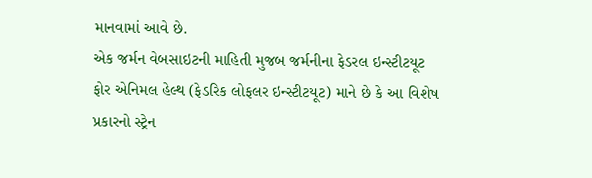માનવામાં આવે છે.
એક જર્મન વેબસાઇટની માહિતી મુજબ જર્મનીના ફેડરલ ઇન્સ્ટીટયૂટ ફોર એનિમલ હેલ્થ (ફેડરિક લોફલર ઇન્સ્ટીટયૂટ) માને છે કે આ વિશેષ પ્રકારનો સ્ટ્રેન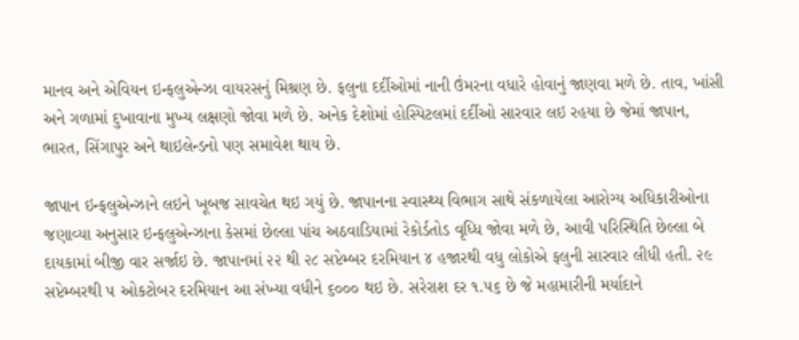માનવ અને એવિયન ઇન્ફલુએન્ઝા વાયરસનું મિશ્રણ છે. ફલુના દર્દીઓમાં નાની ઉંમરના વધારે હોવાનું જાણવા મળે છે. તાવ, ખાંસી અને ગળામાં દુખાવાના મુખ્ય લક્ષણો જોવા મળે છે. અનેક દેશોમાં હોસ્પિટલમાં દર્દીઓ સારવાર લઇ રહયા છે જેમાં જાપાન, ભારત, સિંગાપુર અને થાઇલેન્ડનો પણ સમાવેશ થાય છે.

જાપાન ઇન્ફલુએન્ઝાને લઇને ખૂબજ સાવચેત થઇ ગયું છે. જાપાનના સ્વાસ્થ્ય વિભાગ સાથે સંકળાયેલા આરોગ્ય અધિકારીઓના જણાવ્યા અનુસાર ઇન્ફલુએન્ઝાના કેસમાં છેલ્લા પાંચ અઠવાડિયામાં રેકોર્ડતોડ વૃધ્ધિ જોવા મળે છે, આવી પરિસ્થિતિ છેલ્લા બે દાયકામાં બીજી વાર સર્જાઇ છે. જાપાનમાં ૨૨ થી ૨૮ સપ્ટેમ્બર દરમિયાન ૪ હજારથી વધુ લોકોએ ફલુની સારવાર લીધી હતી. ૨૯ સપ્ટેમ્બરથી ૫ ઓકટોબર દરમિયાન આ સંખ્યા વધીને ૬૦૦૦ થઇ છે. સરેરાશ દર ૧.૫૬ છે જે મહામારીની મર્યાદાને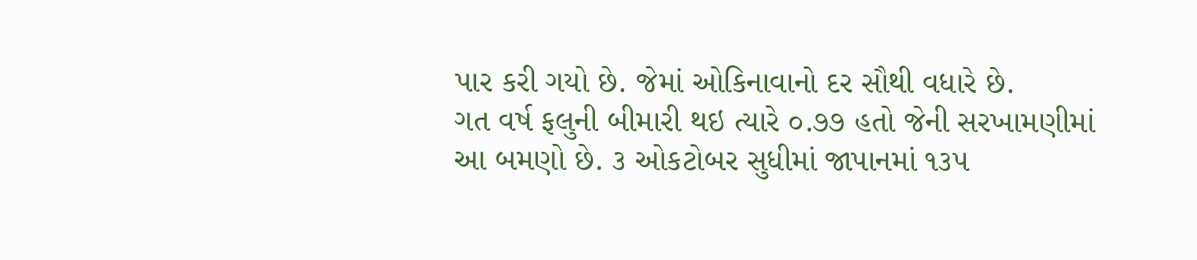પાર કરી ગયો છે. જેમાં ઓકિનાવાનો દર સૌથી વધારે છે.
ગત વર્ષ ફલુની બીમારી થઇ ત્યારે ૦.૭૭ હતો જેની સરખામણીમાં આ બમણો છે. ૩ ઓકટોબર સુધીમાં જાપાનમાં ૧૩૫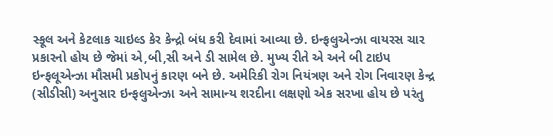સ્કૂલ અને કેટલાક ચાઇલ્ડ કેર કેન્દ્રો બંધ કરી દેવામાં આવ્યા છે. ઇન્ફલુએન્ઝા વાયરસ ચાર પ્રકારનો હોય છે જેમાં એ,બી,સી અને ડી સામેલ છે. મુખ્ય રીતે એ અને બી ટાઇપ ઇન્ફલૂએન્ઝા મૌસમી પ્રકોપનું કારણ બને છે. અમેરિકી રોગ નિયંત્રણ અને રોગ નિવારણ કેન્દ્ર (સીડીસી) અનુસાર ઇન્ફલુએન્ઝા અને સામાન્ય શરદીના લક્ષણો એક સરખા હોય છે પરંતુ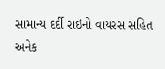સામાન્ય દર્દી રાઇનો વાયરસ સહિત અનેક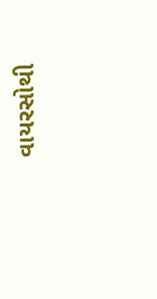વાયરસોથી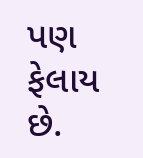પણ ફેલાય છે.